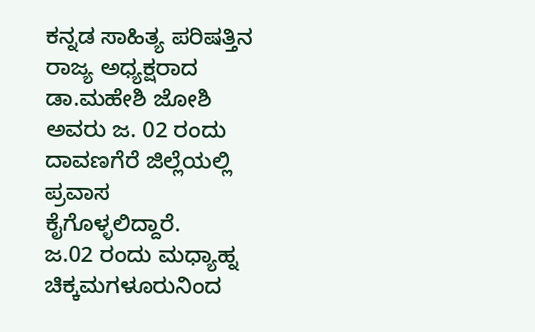ಕನ್ನಡ ಸಾಹಿತ್ಯ ಪರಿಷತ್ತಿನ ರಾಜ್ಯ ಅಧ್ಯಕ್ಷರಾದ ಡಾ.ಮಹೇಶಿ ಜೋಶಿ
ಅವರು ಜ. 02 ರಂದು ದಾವಣಗೆರೆ ಜಿಲ್ಲೆಯಲ್ಲಿ ಪ್ರವಾಸ
ಕೈಗೊಳ್ಳಲಿದ್ದಾರೆ.
ಜ.02 ರಂದು ಮಧ್ಯಾಹ್ನ ಚಿಕ್ಕಮಗಳೂರುನಿಂದ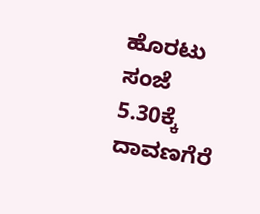ಹೊರಟು ಸಂಜೆ
5.30ಕ್ಕೆ ದಾವಣಗೆರೆ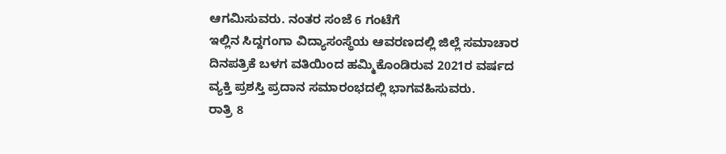ಆಗಮಿಸುವರು. ನಂತರ ಸಂಜೆ 6 ಗಂಟೆಗೆ
ಇಲ್ಲಿನ ಸಿದ್ದಗಂಗಾ ವಿದ್ಯಾಸಂಸ್ಥೆಯ ಆವರಣದಲ್ಲಿ ಜಿಲ್ಲೆ ಸಮಾಚಾರ
ದಿನಪತ್ರಿಕೆ ಬಳಗ ವತಿಯಿಂದ ಹಮ್ಮಿಕೊಂಡಿರುವ 2021ರ ವರ್ಷದ
ವ್ಯಕ್ತಿ ಪ್ರಶಸ್ತಿ ಪ್ರದಾನ ಸಮಾರಂಭದಲ್ಲಿ ಭಾಗವಹಿಸುವರು.
ರಾತ್ರಿ 8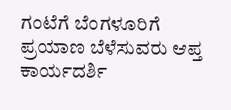ಗಂಟೆಗೆ ಬೆಂಗಳೂರಿಗೆ ಪ್ರಯಾಣ ಬೆಳೆಸುವರು ಆಪ್ತ
ಕಾರ್ಯದರ್ಶಿ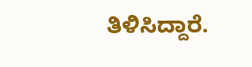ತಿಳಿಸಿದ್ದಾರೆ.